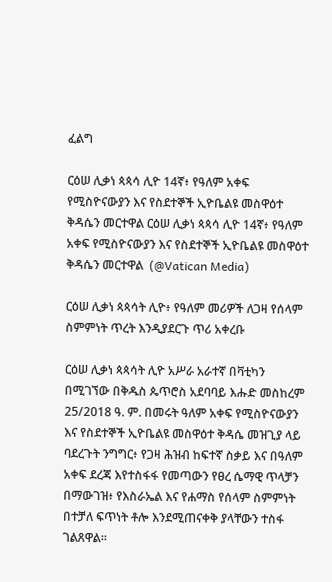ፈልግ

ርዕሠ ሊቃነ ጳጳሳ ሊዮ 14ኛ፥ የዓለም አቀፍ የሚስዮናውያን እና የስደተኞች ኢዮቤልዩ መስዋዕተ ቅዳሴን መርተዋል ርዕሠ ሊቃነ ጳጳሳ ሊዮ 14ኛ፥ የዓለም አቀፍ የሚስዮናውያን እና የስደተኞች ኢዮቤልዩ መስዋዕተ ቅዳሴን መርተዋል  (@Vatican Media)

ርዕሠ ሊቃነ ጳጳሳት ሊዮ፥ የዓለም መሪዎች ለጋዛ የሰላም ስምምነት ጥረት እንዲያደርጉ ጥሪ አቀረቡ

ርዕሠ ሊቃነ ጳጳሳት ሊዮ አሥራ አራተኛ በቫቲካን በሚገኘው በቅዱስ ጴጥሮስ አደባባይ እሑድ መስከረም 25/2018 ዓ. ም. በመሩት ዓለም አቀፍ የሚስዮናውያን እና የስደተኞች ኢዮቤልዩ መስዋዕተ ቅዳሴ መዝጊያ ላይ ባደረጉት ንግግር፥ የጋዛ ሕዝብ ከፍተኛ ስቃይ እና በዓለም አቀፍ ደረጃ እየተስፋፋ የመጣውን የፀረ ሴማዊ ጥላቻን በማውገዝ፥ የእስራኤል እና የሐማስ የሰላም ስምምነት በተቻለ ፍጥነት ቶሎ እንደሚጠናቀቅ ያላቸውን ተስፋ ገልጸዋል።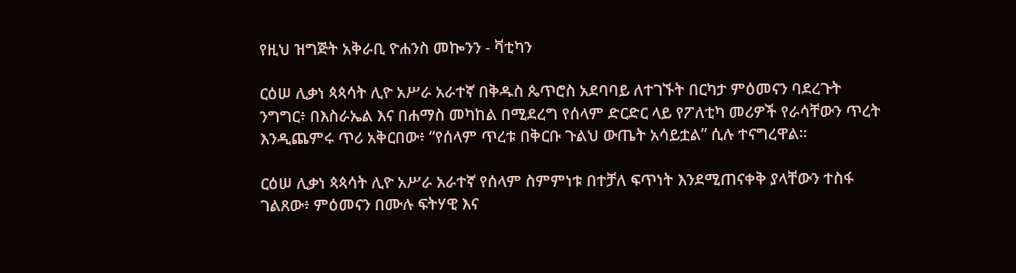የዚህ ዝግጅት አቅራቢ ዮሐንስ መኰንን - ቫቲካን

ርዕሠ ሊቃነ ጳጳሳት ሊዮ አሥራ አራተኛ በቅዱስ ጴጥሮስ አደባባይ ለተገኙት በርካታ ምዕመናን ባደረጉት ንግግር፥ በእስራኤል እና በሐማስ መካከል በሚደረግ የሰላም ድርድር ላይ የፖለቲካ መሪዎች የራሳቸውን ጥረት እንዲጨምሩ ጥሪ አቅርበው፥ “የሰላም ጥረቱ በቅርቡ ጉልህ ውጤት አሳይቷል” ሲሉ ተናግረዋል።

ርዕሠ ሊቃነ ጳጳሳት ሊዮ አሥራ አራተኛ የሰላም ስምምነቱ በተቻለ ፍጥነት እንደሚጠናቀቅ ያላቸውን ተስፋ ገልጸው፥ ምዕመናን በሙሉ ፍትሃዊ እና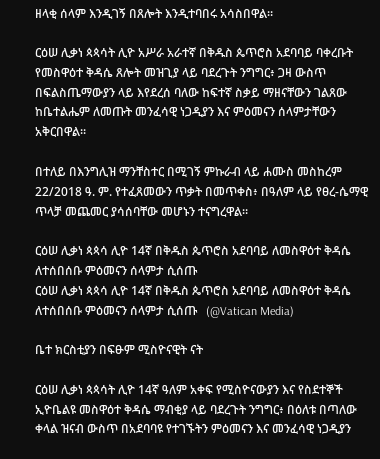ዘላቂ ሰላም እንዲገኝ በጸሎት እንዲተባበሩ አሳስበዋል።

ርዕሠ ሊቃነ ጳጳሳት ሊዮ አሥራ አራተኛ በቅዱስ ጴጥሮስ አደባባይ ባቀረቡት የመስዋዕተ ቅዳሴ ጸሎት መዝጊያ ላይ ባደረጉት ንግግር፥ ጋዛ ውስጥ በፍልስጤማውያን ላይ እየደረሰ ባለው ከፍተኛ ስቃይ ማዘናቸውን ገልጸው ከቤተልሔም ለመጡት መንፈሳዊ ነጋዲያን እና ምዕመናን ሰላምታቸውን አቅርበዋል።

በተለይ በእንግሊዝ ማንቸስተር በሚገኝ ምኩራብ ላይ ሐሙስ መስከረም 22/2018 ዓ. ም. የተፈጸመውን ጥቃት በመጥቀስ፥ በዓለም ላይ የፀረ-ሴማዊ ጥላቻ መጨመር ያሳሰባቸው መሆኑን ተናግረዋል።

ርዕሠ ሊቃነ ጳጳሳ ሊዮ 14ኛ በቅዱስ ጴጥሮስ አደባባይ ለመስዋዕተ ቅዳሴ ለተሰበሰቡ ምዕመናን ሰላምታ ሲሰጡ
ርዕሠ ሊቃነ ጳጳሳ ሊዮ 14ኛ በቅዱስ ጴጥሮስ አደባባይ ለመስዋዕተ ቅዳሴ ለተሰበሰቡ ምዕመናን ሰላምታ ሲሰጡ   (@Vatican Media)

ቤተ ክርስቲያን በፍፁም ሚስዮናዊት ናት

ርዕሠ ሊቃነ ጳጳሳት ሊዮ 14ኛ ዓለም አቀፍ የሚስዮናውያን እና የስደተኞች ኢዮቤልዩ መስዋዕተ ቅዳሴ ማብቂያ ላይ ባደረጉት ንግግር፥ በዕለቱ በጣለው ቀላል ዝናብ ውስጥ በአደባባዩ የተገኙትን ምዕመናን እና መንፈሳዊ ነጋዲያን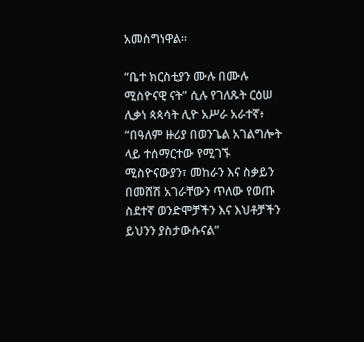አመስግነዋል።

“ቤተ ክርስቲያን ሙሉ በሙሉ ሚስዮናዊ ናት” ሲሉ የገለጹት ርዕሠ ሊቃነ ጳጳሳት ሊዮ አሥራ አራተኛ፥ “በዓለም ዙሪያ በወንጌል አገልግሎት ላይ ተሰማርተው የሚገኙ ሚስዮናውያን፣ መከራን እና ስቃይን በመሸሽ አገራቸውን ጥለው የወጡ ስደተኛ ወንድሞቻችን እና እህቶቻችን ይህንን ያስታውሱናል”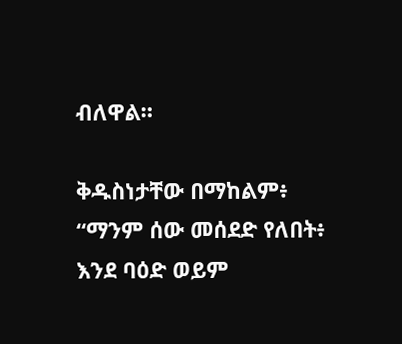ብለዋል።

ቅዱስነታቸው በማከልም፥ “ማንም ሰው መሰደድ የለበት፥ እንደ ባዕድ ወይም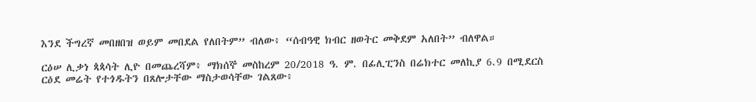እንደ ችግረኛ መበዘበዝ ወይም መበደል የለበትም” ብለው፥ “ሰብዓዊ ክብር ዘወትር መቅደም አለበት” ብለዋል።

ርዕሠ ሊቃነ ጳጳሳት ሊዮ በመጨረሻም፥ ማክሰኞ መስከረም 20/2018 ዓ. ም. በፊሊፒንስ በሬክተር መለኪያ 6.9 በሚደርስ ርዕደ መሬት የተጎዱትን በጸሎታቸው ማስታወሳቸው ገልጸው፥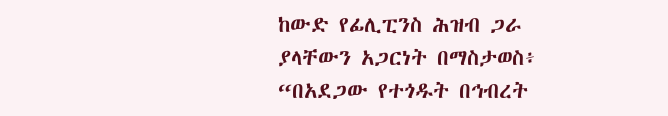ከውድ የፊሊፒንስ ሕዝብ ጋራ ያላቸውን አጋርነት በማስታወስ፥ “በአደጋው የተጎዱት በኅብረት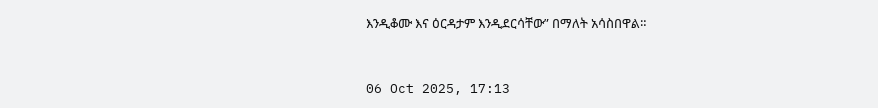እንዲቆሙ እና ዕርዳታም እንዲደርሳቸው” በማለት አሳስበዋል።



06 Oct 2025, 17:13